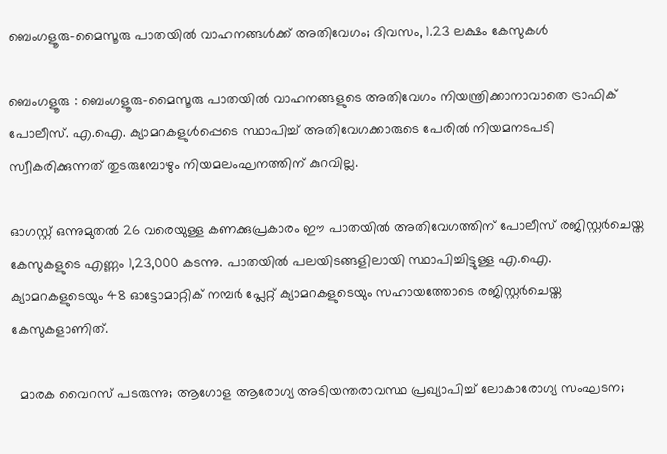ബെംഗളൂരു-മൈസൂരു പാതയിൽ വാഹനങ്ങൾക്ക് അതിവേഗം; ദിവസം, 1.23 ലക്ഷം കേസുകൾ

ബെംഗളൂരു : ബെംഗളൂരു-മൈസൂരു പാതയിൽ വാഹനങ്ങളുടെ അതിവേഗം നിയന്ത്രിക്കാനാവാതെ ട്രാഫിക് പോലീസ്. എ.ഐ. ക്യാമറകളുൾപ്പെടെ സ്ഥാപിച്ച് അതിവേഗക്കാരുടെ പേരിൽ നിയമനടപടി സ്വീകരിക്കുന്നത് തുടരുമ്പോഴും നിയമലംഘനത്തിന് കുറവില്ല.

ഓഗസ്റ്റ് ഒന്നുമുതൽ 26 വരെയുള്ള കണക്കുപ്രകാരം ഈ പാതയിൽ അതിവേഗത്തിന് പോലീസ് രജിസ്റ്റർചെയ്ത കേസുകളുടെ എണ്ണം 1,23,000 കടന്നു. പാതയിൽ പലയിടങ്ങളിലായി സ്ഥാപിച്ചിട്ടുള്ള എ.ഐ. ക്യാമറകളുടെയും 48 ഓട്ടോമാറ്റിക് നമ്പർ പ്ലേറ്റ് ക്യാമറകളുടെയും സഹായത്തോടെ രജിസ്റ്റർചെയ്ത കേസുകളാണിത്.

  മാരക വൈറസ് പടരുന്നു; ആഗോള ആരോഗ്യ അടിയന്തരാവസ്ഥ പ്രഖ്യാപിച്ച് ലോകാരോഗ്യ സംഘടന;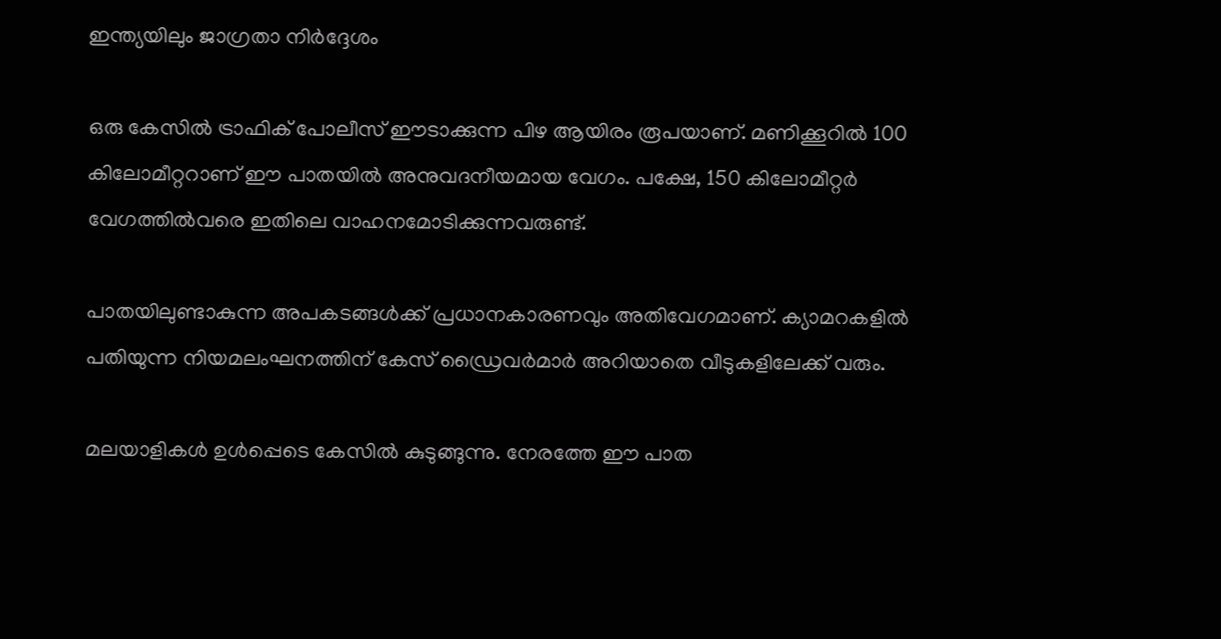ഇന്ത്യയിലും ജാഗ്രതാ നിർദ്ദേശം

ഒരു കേസിൽ ട്രാഫിക് പോലീസ് ഈടാക്കുന്ന പിഴ ആയിരം രൂപയാണ്. മണിക്കൂറിൽ 100 കിലോമീറ്ററാണ് ഈ പാതയിൽ അനുവദനീയമായ വേഗം. പക്ഷേ, 150 കിലോമീറ്റർ വേഗത്തിൽവരെ ഇതിലെ വാഹനമോടിക്കുന്നവരുണ്ട്.

പാതയിലുണ്ടാകുന്ന അപകടങ്ങൾക്ക് പ്രധാനകാരണവും അതിവേഗമാണ്. ക്യാമറകളിൽ പതിയുന്ന നിയമലംഘനത്തിന് കേസ് ഡ്രൈവർമാർ അറിയാതെ വീടുകളിലേക്ക് വരും.

മലയാളികൾ ഉൾപ്പെടെ കേസിൽ കുടുങ്ങുന്നു. നേരത്തേ ഈ പാത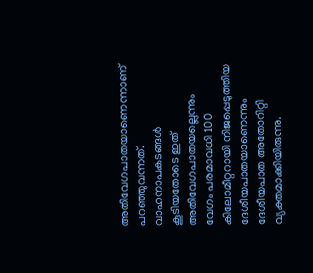അതിവേഗപാതയാണെന്നാണ് പറഞ്ഞുവന്നത്. വാഹനാപകടങ്ങൾ കൂടിയതോടെ ഇത് അതിവേഗപാതയല്ലെന്നും വേഗം പരമാവധി 100 കിലോമീറ്ററായി നിജപ്പെടുത്തിയ ദേശീയപാതയാണെന്നും ദേശീയപാത അതോറിറ്റി വ്യക്തമാക്കിയിരുന്നു.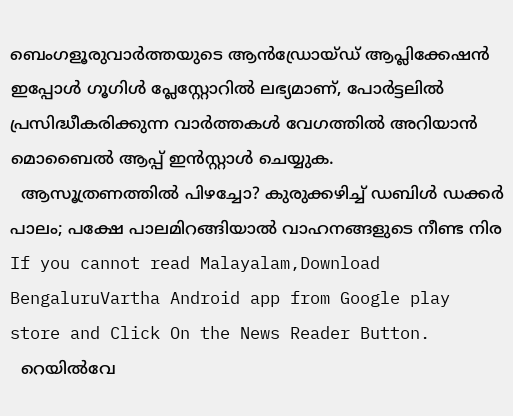ബെംഗളൂരുവാർത്തയുടെ ആൻഡ്രോയ്ഡ് ആപ്ലിക്കേഷൻ ഇപ്പോൾ ഗൂഗിൾ പ്ലേസ്റ്റോറിൽ ലഭ്യമാണ്, പോർട്ടലിൽ പ്രസിദ്ധീകരിക്കുന്ന വാർത്തകൾ വേഗത്തിൽ അറിയാൻ മൊബൈൽ ആപ്പ് ഇൻസ്റ്റാൾ ചെയ്യുക.
  ആസൂത്രണത്തിൽ പിഴച്ചോ? കുരുക്കഴിച്ച് ഡബിൾ ഡക്കർ പാലം; പക്ഷേ പാലമിറങ്ങിയാൽ വാഹനങ്ങളുടെ നീണ്ട നിര
If you cannot read Malayalam,Download BengaluruVartha Android app from Google play store and Click On the News Reader Button.
  റെയിൽവേ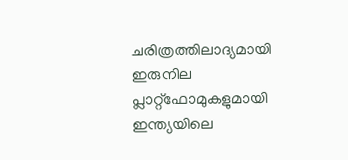ചരിത്രത്തിലാദ്യമായി ഇരുനില പ്ലാറ്റ്‌ഫോമുകളുമായി ഇന്ത്യയിലെ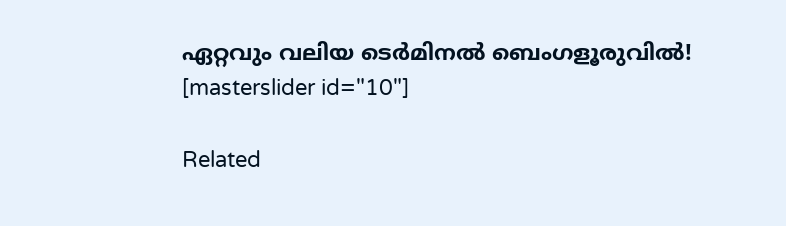ഏറ്റവും വലിയ ടെർമിനൽ ബെംഗളൂരുവിൽ!
[masterslider id="10"]

Related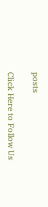posts

Click Here to Follow Us